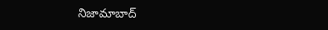నిజామాబాద్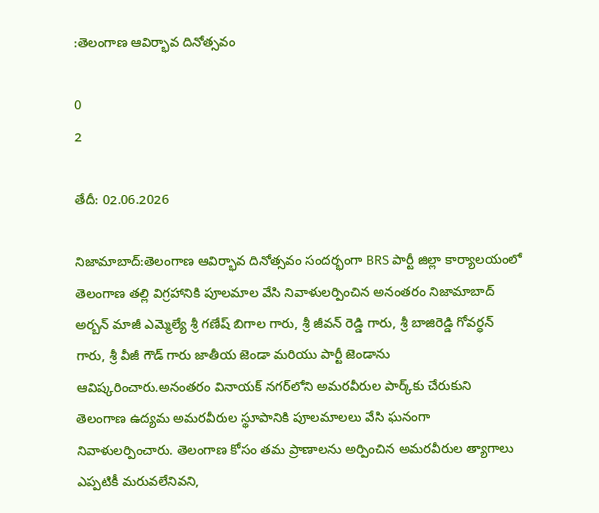:తెలంగాణ ఆవిర్భావ దినోత్సవం

0
2

తేదీ: 02.06.2026

నిజామాబాద్:తెలంగాణ ఆవిర్భావ దినోత్సవం సందర్భంగా BRS పార్టీ జిల్లా కార్యాలయంలో తెలంగాణ తల్లి విగ్రహానికి పూలమాల వేసి నివాళులర్పించిన అనంతరం నిజామాబాద్ అర్బన్ మాజీ ఎమ్మెల్యే శ్రీ గణేష్ బిగాల గారు, శ్రీ జీవన్ రెడ్డి గారు, శ్రీ బాజిరెడ్డి గోవర్ధన్ గారు, శ్రీ వీజీ గౌడ్ గారు జాతీయ జెండా మరియు పార్టీ జెండాను ఆవిష్కరించారు.అనంతరం వినాయక్ నగర్‌లోని అమరవీరుల పార్క్‌కు చేరుకుని తెలంగాణ ఉద్యమ అమరవీరుల స్థూపానికి పూలమాలలు వేసి ఘనంగా నివాళులర్పించారు. తెలంగాణ కోసం తమ ప్రాణాలను అర్పించిన అమరవీరుల త్యాగాలు ఎప్పటికీ మరువలేనివని,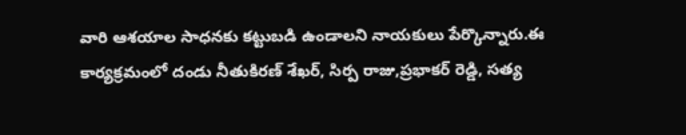వారి ఆశయాల సాధనకు కట్టుబడి ఉండాలని నాయకులు పేర్కొన్నారు.ఈ కార్యక్రమంలో దండు నీతుకిరణ్ శేఖర్, సిర్ప రాజు,ప్రభాకర్ రెడ్డి, సత్య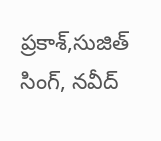ప్రకాశ్,సుజిత్ సింగ్, నవీద్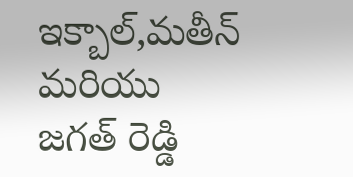ఇక్బాల్,మతీన్ మరియు జగత్ రెడ్డి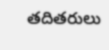తదితరులు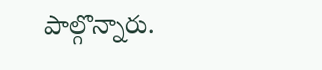పాల్గొన్నారు.